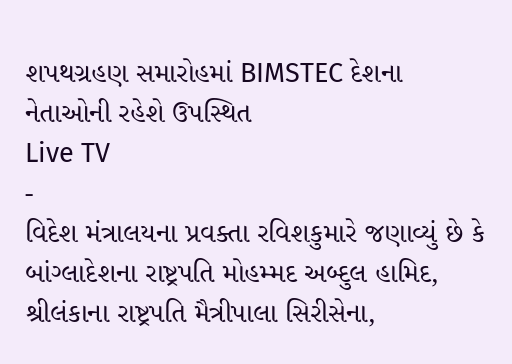શપથગ્રહણ સમારોહમાં BIMSTEC દેશના નેતાઓની રહેશે ઉપસ્થિત
Live TV
-
વિદેશ મંત્રાલયના પ્રવક્તા રવિશકુમારે જણાવ્યું છે કે બાંગ્લાદેશના રાષ્ટ્રપતિ મોહમ્મદ અબ્દુલ હામિદ, શ્રીલંકાના રાષ્ટ્રપતિ મૈત્રીપાલા સિરીસેના,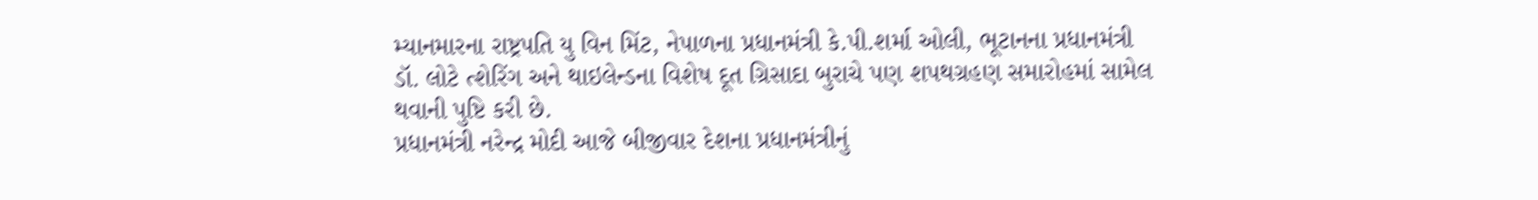મ્યાનમારના રાષ્ટ્રપતિ યુ વિન મિંટ, નેપાળના પ્રધાનમંત્રી કે.પી.શર્મા ઓલી, ભૂટાનના પ્રધાનમંત્રી ડૉ. લોટે ત્શેરિંગ અને થાઇલેન્ડના વિશેષ દૂત ગ્રિસાદા બુરાચે પણ શપથગ્રહણ સમારોહમાં સામેલ થવાની પુષ્ટિ કરી છે.
પ્રધાનમંત્રી નરેન્દ્ર મોદી આજે બીજીવાર દેશના પ્રધાનમંત્રીનું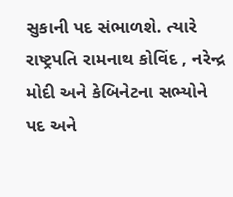સુકાની પદ સંભાળશે. ત્યારે રાષ્ટ્રપતિ રામનાથ કોવિંદ , નરેન્દ્ર મોદી અને કેબિનેટના સભ્યોને પદ અને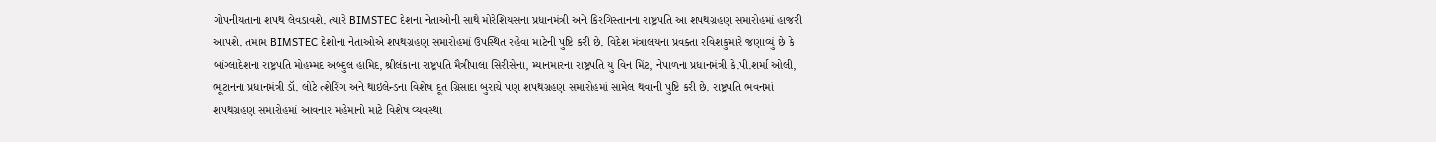ગોપનીયતાના શપથ લેવડાવશે. ત્યારે BIMSTEC દેશના નેતાઓની સાથે મોરેશિયસના પ્રધાનમંત્રી અને કિરગિસ્તાનના રાષ્ટ્રપતિ આ શપથગ્રહણ સમારોહમાં હાજરી આપશે. તમામ BIMSTEC દેશોના નેતાઓએ શપથગ્રહણ સમારોહમાં ઉપસ્થિત રહેવા માટેની પુષ્ટિ કરી છે. વિદેશ મંત્રાલયના પ્રવક્તા રવિશકુમારે જણાવ્યું છે કે બાંગ્લાદેશના રાષ્ટ્રપતિ મોહમ્મદ અબ્દુલ હામિદ, શ્રીલંકાના રાષ્ટ્રપતિ મૈત્રીપાલા સિરીસેના, મ્યાનમારના રાષ્ટ્રપતિ યુ વિન મિંટ, નેપાળના પ્રધાનમંત્રી કે.પી.શર્મા ઓલી, ભૂટાનના પ્રધાનમંત્રી ડૉ. લોટે ત્શેરિંગ અને થાઇલેન્ડના વિશેષ દૂત ગ્રિસાદા બુરાચે પણ શપથગ્રહણ સમારોહમાં સામેલ થવાની પુષ્ટિ કરી છે. રાષ્ટ્રપતિ ભવનમાં શપથગ્રહણ સમારોહમાં આવનાર મહેમાનો માટે વિશેષ વ્યવસ્થા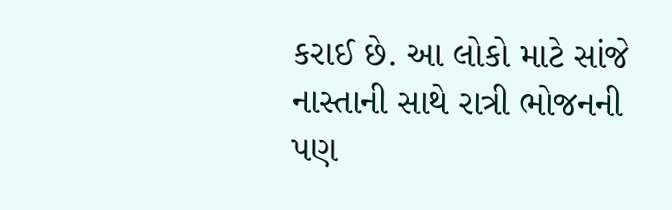કરાઈ છે. આ લોકો માટે સાંજે નાસ્તાની સાથે રાત્રી ભોજનની પણ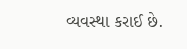વ્યવસ્થા કરાઈ છે.